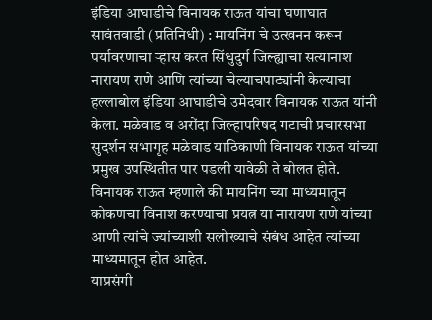इंडिया आघाडीचे विनायक राऊत यांचा घणाघात
सावंतवाडी (प्रतिनिधी) : मायनिंग चे उत्खनन करून पर्यावरणाचा ऱ्हास करत सिंधुदुर्ग जिल्ह्याचा सत्यानाश नारायण राणे आणि त्यांच्या चेल्याचपाट्यांनी केल्याचा हल्लाबोल इंडिया आघाडीचे उमेदवार विनायक राऊत यांनी केला. मळेवाड व अरोंदा जिल्हापरिषद गटाची प्रचारसभा सुदर्शन सभागृह मळेवाड याठिकाणी विनायक राऊत यांच्या प्रमुख उपस्थितीत पार पडली यावेळी ते बोलत होते.
विनायक राऊत म्हणाले की मायनिंग च्या माध्यमातून कोकणचा विनाश करण्याचा प्रयत्न या नारायण राणे यांच्या आणी त्यांचे ज्यांच्याशी सलोख्याचे संबंध आहेत त्यांच्या माध्यमातून होत आहेत.
याप्रसंगी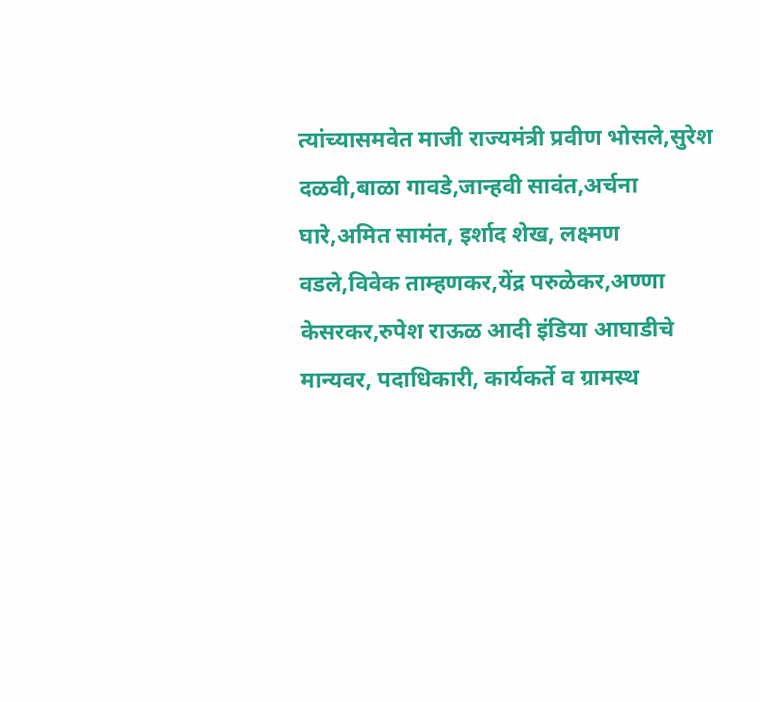त्यांच्यासमवेत माजी राज्यमंत्री प्रवीण भोसले,सुरेश दळवी,बाळा गावडे,जान्हवी सावंत,अर्चना घारे,अमित सामंत, इर्शाद शेख, लक्ष्मण वडले,विवेक ताम्हणकर,येंद्र परुळेकर,अण्णा केसरकर,रुपेश राऊळ आदी इंडिया आघाडीचे मान्यवर, पदाधिकारी, कार्यकर्ते व ग्रामस्थ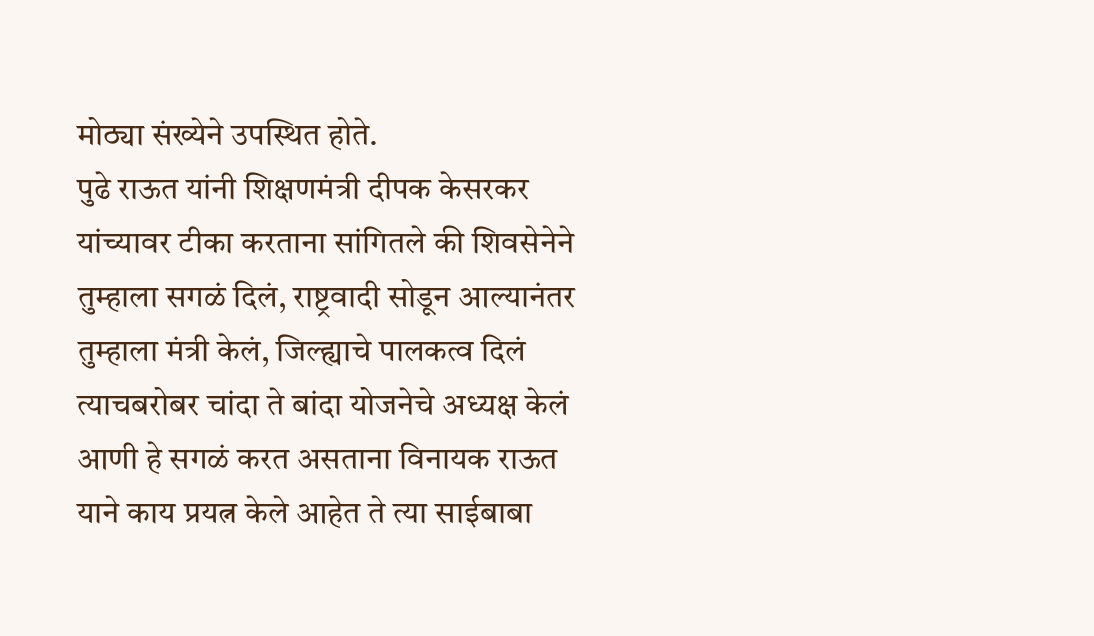मोठ्या संख्येने उपस्थित होते.
पुढे राऊत यांनी शिक्षणमंत्री दीपक केसरकर यांच्यावर टीका करताना सांगितले की शिवसेनेने तुम्हाला सगळं दिलं, राष्ट्रवादी सोडून आल्यानंतर तुम्हाला मंत्री केलं, जिल्ह्याचे पालकत्व दिलं त्याचबरोबर चांदा ते बांदा योजनेचे अध्यक्ष केलं आणी हे सगळं करत असताना विनायक राऊत याने काय प्रयत्न केले आहेत ते त्या साईबाबा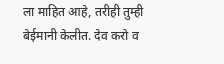ला माहित आहे, तरीही तुम्ही बेईमानी केलीत. देव करो व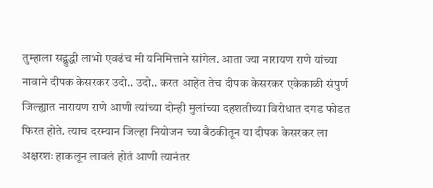तुम्हाला सद्बुद्धी लाभो एवढंच मी यनिमित्ताने सांगेल. आता ज्या नारायण राणे यांच्या नावाने दीपक केसरकर उदो.. उदो.. करत आहेत तेच दीपक केसरकर एकेकाळी संपुर्ण जिल्ह्यात नारायण राणे आणी त्यांच्या दोन्ही मुलांच्या दहशतीच्या विरोधात दगड फोडत फिरत होते. त्याच दरम्यान जिल्हा नियोजन च्या बैठकीतून या दीपक केसरकर ला अक्षरशः हाकलून लावलं होतं आणी त्यानंतर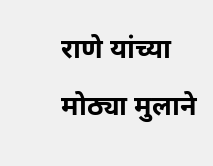राणे यांच्या मोठ्या मुलाने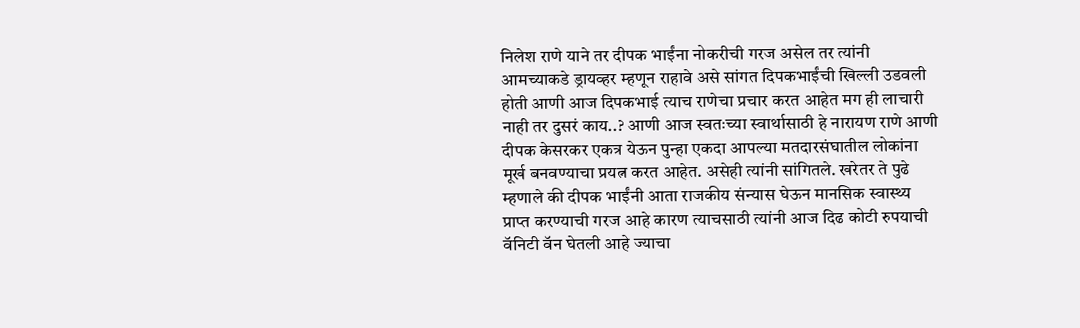निलेश राणे याने तर दीपक भाईंना नोकरीची गरज असेल तर त्यांनी आमच्याकडे ड्रायव्हर म्हणून राहावे असे सांगत दिपकभाईंची खिल्ली उडवली होती आणी आज दिपकभाई त्याच राणेचा प्रचार करत आहेत मग ही लाचारी नाही तर दुसरं काय..? आणी आज स्वतःच्या स्वार्थासाठी हे नारायण राणे आणी दीपक केसरकर एकत्र येऊन पुन्हा एकदा आपल्या मतदारसंघातील लोकांना मूर्ख बनवण्याचा प्रयत्न करत आहेत. असेही त्यांनी सांगितले. खरेतर ते पुढे म्हणाले की दीपक भाईंनी आता राजकीय संन्यास घेऊन मानसिक स्वास्थ्य प्राप्त करण्याची गरज आहे कारण त्याचसाठी त्यांनी आज दिढ कोटी रुपयाची वॅनिटी वॅन घेतली आहे ज्याचा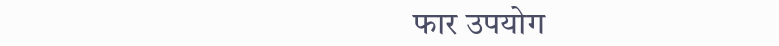फार उपयोग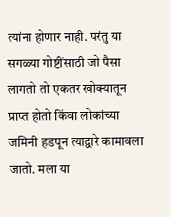त्यांना होणार नाही. परंतु या सगळ्या गोष्टींसाठी जो पैसा लागतो तो एकतर खोक्यातून प्राप्त होतो किंवा लोकांच्या जमिनी हडपून त्याद्वारे कामावला जातो. मला या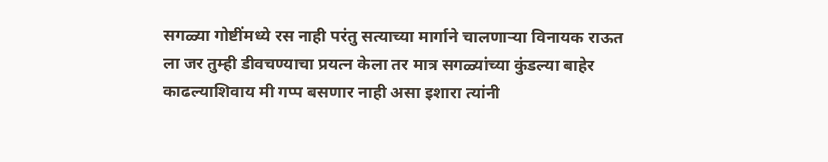सगळ्या गोष्टींमध्ये रस नाही परंतु सत्याच्या मार्गाने चालणाऱ्या विनायक राऊत ला जर तुम्ही डीवचण्याचा प्रयत्न केला तर मात्र सगळ्यांच्या कुंडल्या बाहेर काढल्याशिवाय मी गप्प बसणार नाही असा इशारा त्यांनी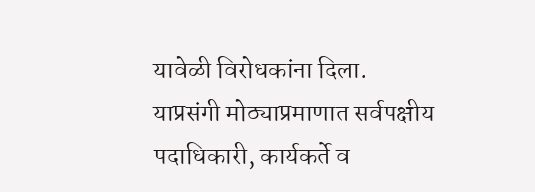यावेळी विरोधकांना दिला.
याप्रसंगी मोठ्याप्रमाणात सर्वपक्षीय पदाधिकारी, कार्यकर्ते व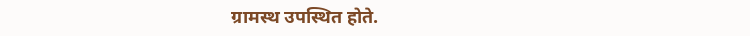ग्रामस्थ उपस्थित होते.